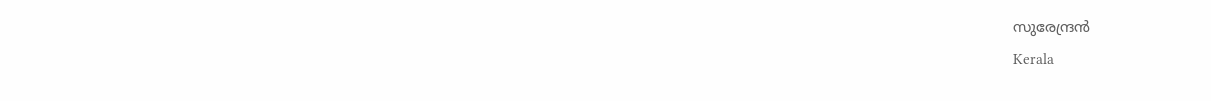സുരേന്ദ്രന്‍
Kerala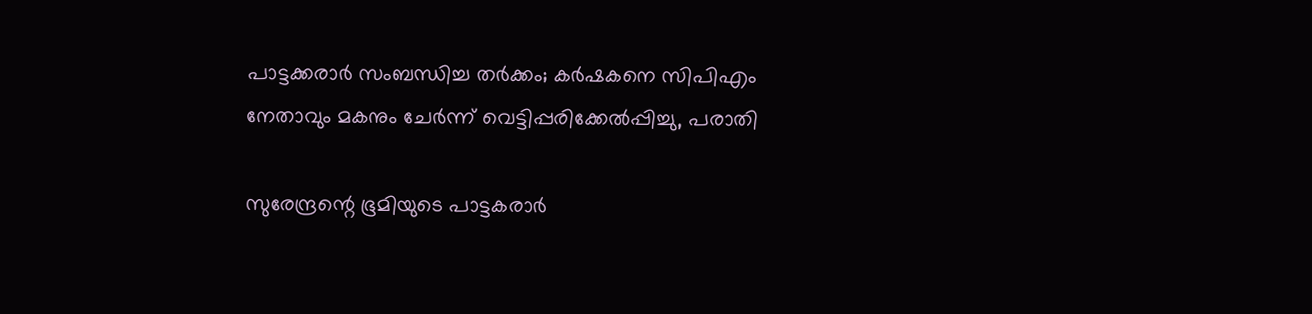പാട്ടക്കരാര്‍ സംബന്ധിച്ച തര്‍ക്കം; കര്‍ഷകനെ സിപിഎം നേതാവും മകനും ചേര്‍ന്ന് വെട്ടിപ്പരിക്കേല്‍പ്പിച്ചു, പരാതി

സുരേന്ദ്രന്റെ ഭൂമിയുടെ പാട്ടകരാര്‍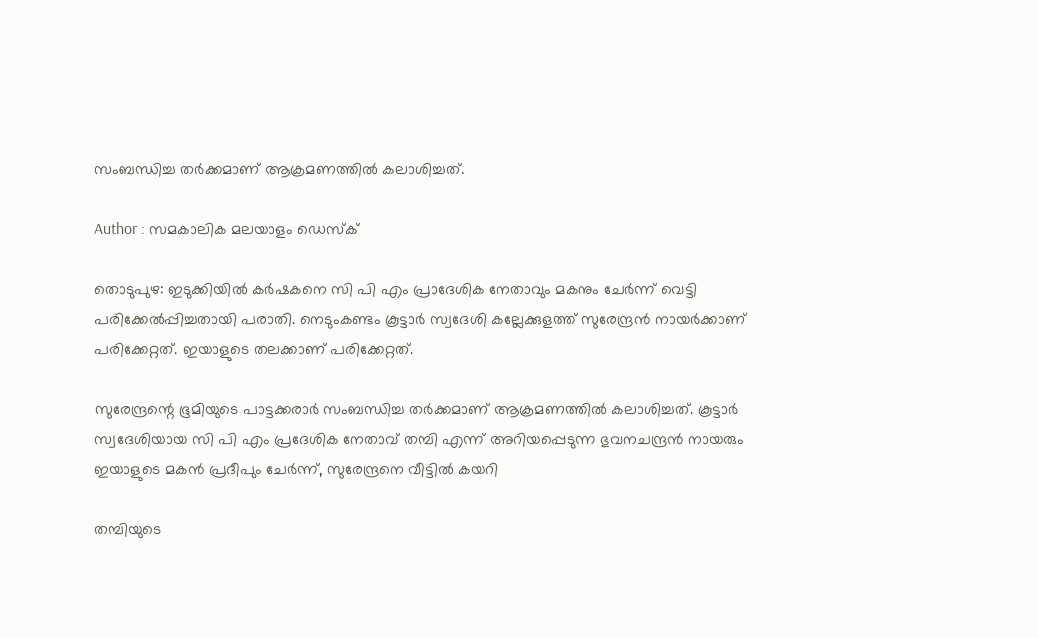സംബന്ധിച്ച തര്‍ക്കമാണ് ആക്രമണത്തില്‍ കലാശിച്ചത്.

Author : സമകാലിക മലയാളം ഡെസ്ക്

തൊടുപുഴ: ഇടുക്കിയില്‍ കര്‍ഷകനെ സി പി എം പ്രാദേശിക നേതാവും മകനും ചേര്‍ന്ന് വെട്ടി പരിക്കേല്‍പ്പിച്ചതായി പരാതി. നെടുംകണ്ടം കൂട്ടാര്‍ സ്വദേശി കല്ലേക്കുളത്ത് സുരേന്ദ്രന്‍ നായര്‍ക്കാണ് പരിക്കേറ്റത്. ഇയാളുടെ തലക്കാണ് പരിക്കേറ്റത്.

സുരേന്ദ്രന്റെ ഭൂമിയുടെ പാട്ടക്കരാര്‍ സംബന്ധിച്ച തര്‍ക്കമാണ് ആക്രമണത്തില്‍ കലാശിച്ചത്. കൂട്ടാര്‍ സ്വദേശിയായ സി പി എം പ്രദേശിക നേതാവ് തമ്പി എന്ന് അറിയപ്പെടുന്ന ഭുവനചന്ദ്രന്‍ നായരും ഇയാളുടെ മകന്‍ പ്രദീപും ചേര്‍ന്ന്, സുരേന്ദ്രനെ വീട്ടില്‍ കയറി

തമ്പിയുടെ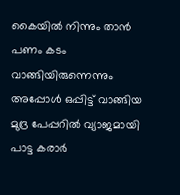കൈയില്‍ നിന്നും താന്‍ പണം കടം വാങ്ങിയിരുന്നെന്നും അപ്പോള്‍ ഒപ്പിട്ട് വാങ്ങിയ മുദ്ര പേപ്പറില്‍ വ്യാജമായി പാട്ട കരാര്‍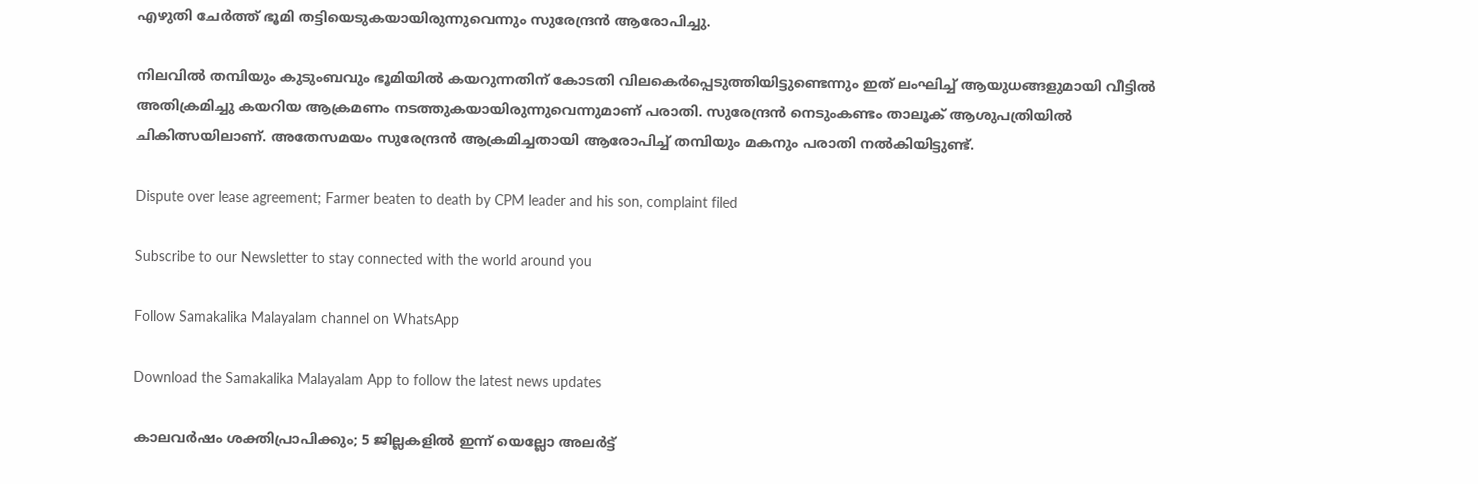എഴുതി ചേര്‍ത്ത് ഭൂമി തട്ടിയെടുകയായിരുന്നുവെന്നും സുരേന്ദ്രന്‍ ആരോപിച്ചു.

നിലവില്‍ തമ്പിയും കുടുംബവും ഭൂമിയില്‍ കയറുന്നതിന് കോടതി വിലകെര്‍പ്പെടുത്തിയിട്ടുണ്ടെന്നും ഇത് ലംഘിച്ച് ആയുധങ്ങളുമായി വീട്ടില്‍ അതിക്രമിച്ചു കയറിയ ആക്രമണം നടത്തുകയായിരുന്നുവെന്നുമാണ് പരാതി. സുരേന്ദ്രന്‍ നെടുംകണ്ടം താലൂക് ആശുപത്രിയില്‍ ചികിത്സയിലാണ്. അതേസമയം സുരേന്ദ്രന്‍ ആക്രമിച്ചതായി ആരോപിച്ച് തമ്പിയും മകനും പരാതി നല്‍കിയിട്ടുണ്ട്.

Dispute over lease agreement; Farmer beaten to death by CPM leader and his son, complaint filed

Subscribe to our Newsletter to stay connected with the world around you

Follow Samakalika Malayalam channel on WhatsApp

Download the Samakalika Malayalam App to follow the latest news updates

കാലവർഷം ശക്തിപ്രാപിക്കും; 5 ജില്ലകളിൽ ഇന്ന് യെല്ലോ അലർട്ട്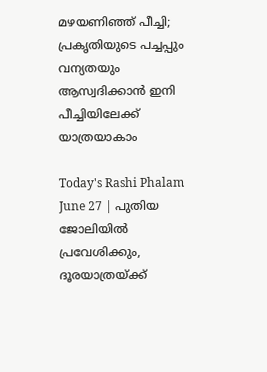മഴയണിഞ്ഞ് പീച്ചി; പ്രകൃതിയുടെ പച്ചപ്പും വന്യതയും ആസ്വദിക്കാൻ ഇനി പീച്ചിയിലേക്ക് യാത്രയാകാം

Today's Rashi Phalam June 27 | പുതിയ ജോലിയില്‍ പ്രവേശിക്കും, ദൂരയാത്രയ്ക്ക്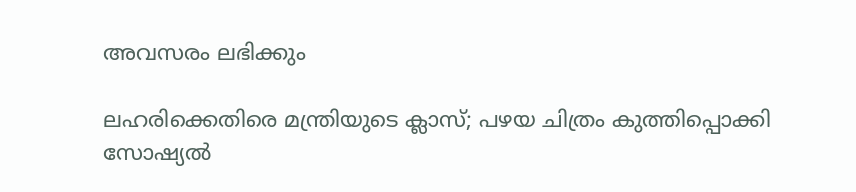അവസരം ലഭിക്കും

ലഹരിക്കെതിരെ മന്ത്രിയുടെ ക്ലാസ്; പഴയ ചിത്രം കുത്തിപ്പൊക്കി സോഷ്യല്‍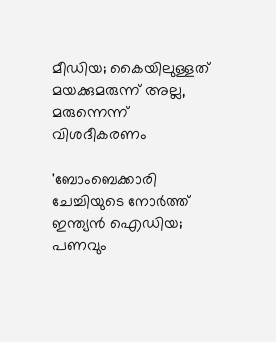മീഡിയ; കൈയിലുള്ളത് മയക്കുമരുന്ന് അല്ല, മരുന്നെന്ന് വിശദീകരണം

'ബോംബെക്കാരി ചേച്ചിയുടെ നോര്‍ത്ത് ഇന്ത്യന്‍ ഐഡിയ; പണവും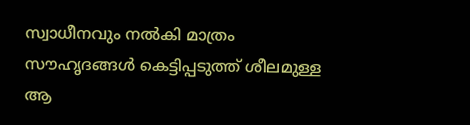സ്വാധീനവും നല്‍കി മാത്രം സൗഹൃദങ്ങള്‍ കെട്ടിപ്പടുത്ത് ശീലമുള്ള ആ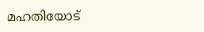മഹതിയോട്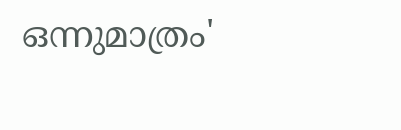ഒന്നുമാത്രം'